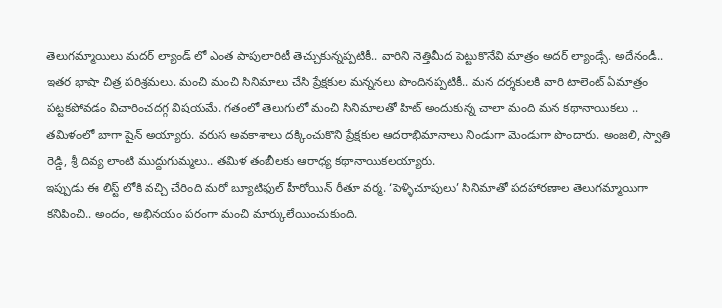తెలుగమ్మాయిలు మదర్ ల్యాండ్ లో ఎంత పాపులారిటీ తెచ్చుకున్నప్పటికీ.. వారిని నెత్తిమీద పెట్టుకొనేవి మాత్రం అదర్ ల్యాండ్సే. అదేనండీ.. ఇతర భాషా చిత్ర పరిశ్రమలు. మంచి మంచి సినిమాలు చేసి ప్రేక్షకుల మన్ననలు పొందినప్పటికీ.. మన దర్శకులకి వారి టాలెంట్ ఏమాత్రం పట్టకపోవడం విచారించదగ్గ విషయమే. గతంలో తెలుగులో మంచి సినిమాలతో హిట్ అందుకున్న చాలా మంది మన కథానాయికలు .. తమిళంలో బాగా షైన్ అయ్యారు. వరుస అవకాశాలు దక్కించుకొని ప్రేక్షకుల ఆదరాభిమానాలు నిండుగా మెండుగా పొందారు. అంజలి, స్వాతి రెడ్డి, శ్రీ దివ్య లాంటి ముద్దుగుమ్మలు.. తమిళ తంబీలకు ఆరాధ్య కథానాయికలయ్యారు.
ఇప్పుడు ఈ లిస్ట్ లోకి వచ్చి చేరింది మరో బ్యూటిఫుల్ హీరోయిన్ రీతూ వర్మ. ‘పెళ్ళిచూపులు’ సినిమాతో పదహారణాల తెలుగమ్మాయిగా కనిపించి.. అందం, అభినయం పరంగా మంచి మార్కులేయించుకుంది.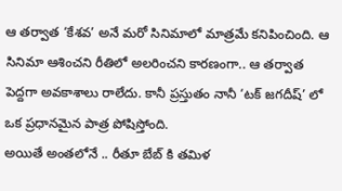ఆ తర్వాత ‘కేశవ’ అనే మరో సినిమాలో మాత్రమే కనిపించింది. ఆ సినిమా ఆశించని రీతిలో అలరించని కారణంగా.. ఆ తర్వాత పెద్దగా అవకాశాలు రాలేదు. కానీ ప్రస్తుతం నానీ ‘టక్ జగదీష్’ లో ఒక ప్రధానమైన పాత్ర పోషిస్తోంది.
అయితే అంతలోనే .. రీతూ బేబ్ కి తమిళ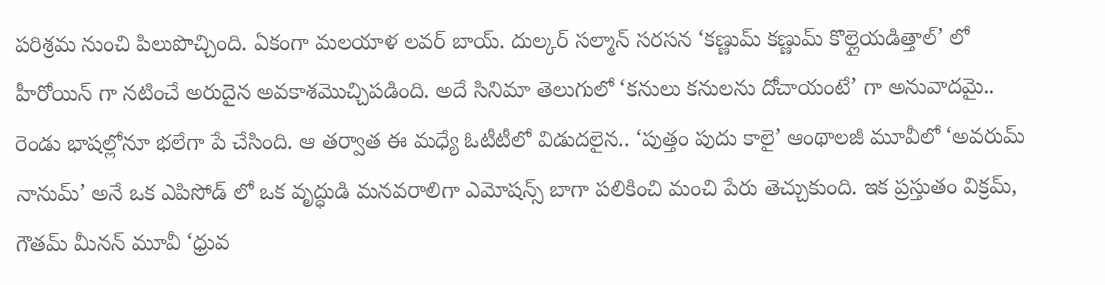పరిశ్రమ నుంచి పిలుపొచ్చింది. ఏకంగా మలయాళ లవర్ బాయ్. దుల్కర్ సల్మాన్ సరసన ‘కణ్ణుమ్ కణ్ణుమ్ కొల్లైయడిత్తాల్’ లో హీరోయిన్ గా నటించే అరుదైన అవకాశమొచ్చిపడింది. అదే సినిమా తెలుగులో ‘కనులు కనులను దోచాయంటే’ గా అనువాదమై.. రెండు భాషల్లోనూ భలేగా పే చేసింది. ఆ తర్వాత ఈ మధ్యే ఓటీటీలో విడుదలైన.. ‘పుత్తం పుదు కాలై’ ఆంథాలజీ మూవీలో ‘అవరుమ్ నానుమ్’ అనే ఒక ఎపిసోడ్ లో ఒక వృద్ధుడి మనవరాలిగా ఎమోషన్స్ బాగా పలికించి మంచి పేరు తెచ్చుకుంది. ఇక ప్రస్తుతం విక్రమ్, గౌతమ్ మీనన్ మూవీ ‘ధ్రువ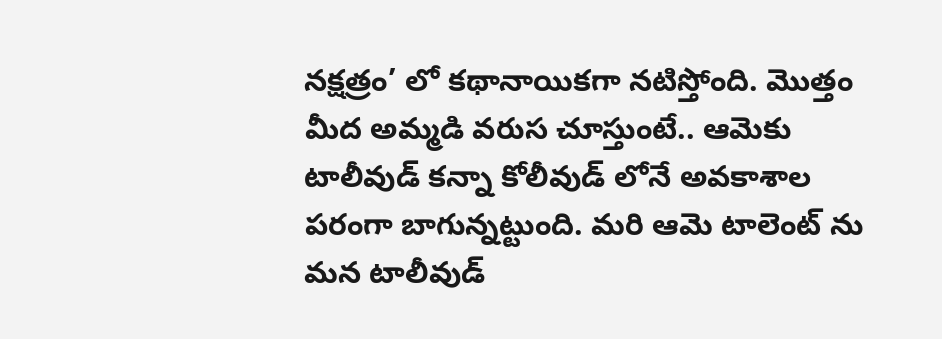నక్షత్రం’ లో కథానాయికగా నటిస్తోంది. మొత్తం మీద అమ్మడి వరుస చూస్తుంటే.. ఆమెకు టాలీవుడ్ కన్నా కోలీవుడ్ లోనే అవకాశాల పరంగా బాగున్నట్టుంది. మరి ఆమె టాలెంట్ ను మన టాలీవుడ్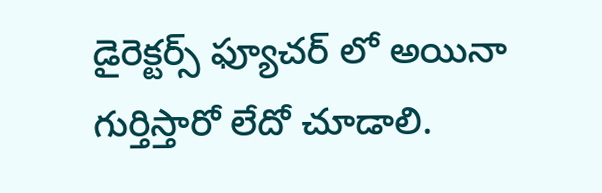డైరెక్టర్స్ ఫ్యూచర్ లో అయినా గుర్తిస్తారో లేదో చూడాలి.